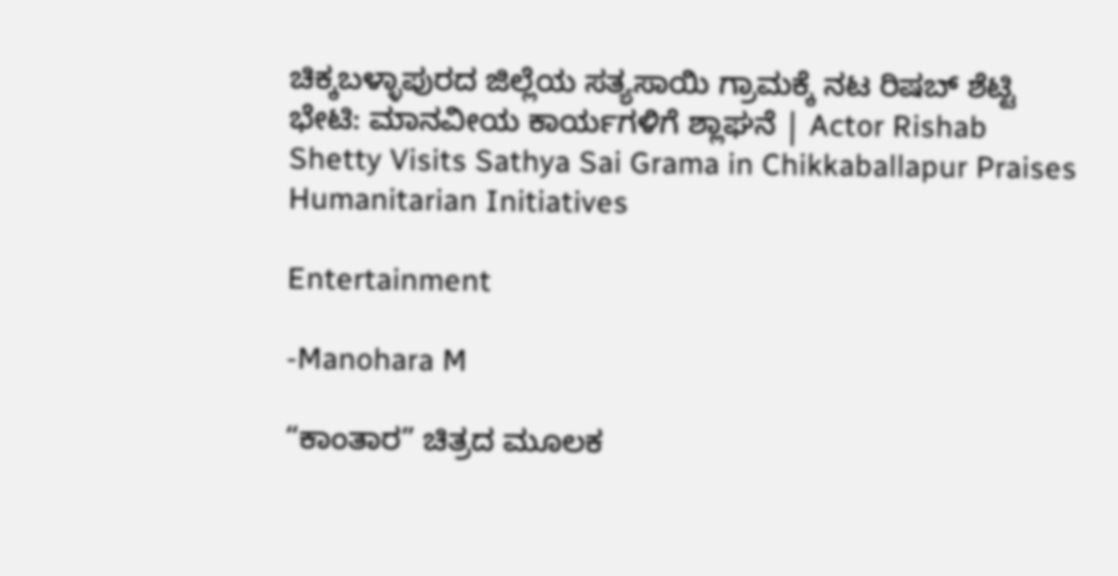ಚಿಕ್ಕಬಳ್ಳಾಪುರದ ಜಿಲ್ಲೆಯ ಸತ್ಯಸಾಯಿ ಗ್ರಾಮಕ್ಕೆ ನಟ ರಿಷಬ್‌ ಶೆಟ್ಟಿ ಭೇಟಿ: ಮಾನವೀಯ ಕಾರ್ಯಗಳಿಗೆ ಶ್ಲಾಘನೆ | Actor Rishab Shetty Visits Sathya Sai Grama in Chikkaballapur Praises Humanitarian Initiatives

Entertainment

-Manohara M

“ಕಾಂತಾರ” ಚಿತ್ರದ ಮೂಲಕ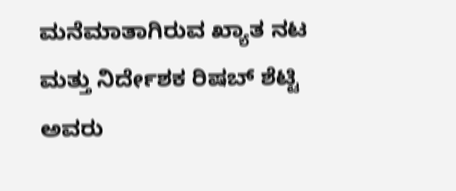ಮನೆಮಾತಾಗಿರುವ ಖ್ಯಾತ ನಟ ಮತ್ತು ನಿರ್ದೇಶಕ ರಿಷಬ್‌ ಶೆಟ್ಟಿ ಅವರು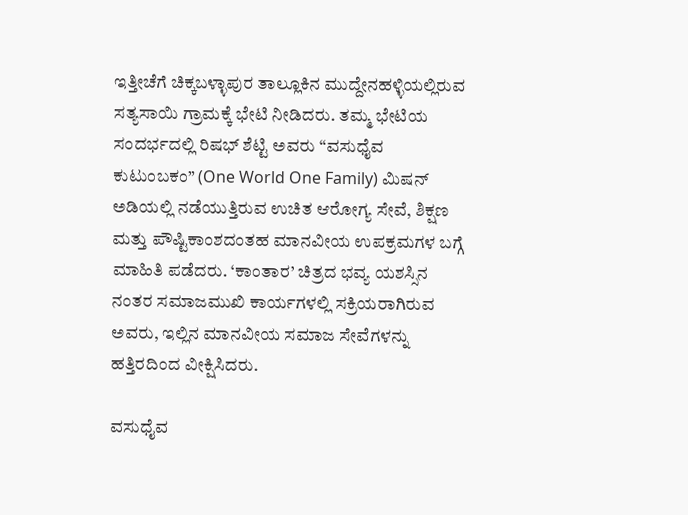ಇತ್ತೀಚೆಗೆ ಚಿಕ್ಕಬಳ್ಳಾಪುರ ತಾಲ್ಲೂಕಿನ ಮುದ್ದೇನಹಳ್ಳಿಯಲ್ಲಿರುವ ಸತ್ಯಸಾಯಿ ಗ್ರಾಮಕ್ಕೆ ಭೇಟಿ ನೀಡಿದರು. ತಮ್ಮ ಭೇಟಿಯ ಸಂದರ್ಭದಲ್ಲಿ ರಿಷಭ್ ಶೆಟ್ಟಿ ಅವರು “ವಸುಧೈವ ಕುಟುಂಬಕಂ” (One World One Family) ಮಿಷನ್ ಅಡಿಯಲ್ಲಿ ನಡೆಯುತ್ತಿರುವ ಉಚಿತ ಆರೋಗ್ಯ ಸೇವೆ, ಶಿಕ್ಷಣ ಮತ್ತು ಪೌಷ್ಟಿಕಾಂಶದಂತಹ ಮಾನವೀಯ ಉಪಕ್ರಮಗಳ ಬಗ್ಗೆ ಮಾಹಿತಿ ಪಡೆದರು. ‘ಕಾಂತಾರ’ ಚಿತ್ರದ ಭವ್ಯ ಯಶಸ್ಸಿನ ನಂತರ ಸಮಾಜಮುಖಿ ಕಾರ್ಯಗಳಲ್ಲಿ ಸಕ್ರಿಯರಾಗಿರುವ ಅವರು, ಇಲ್ಲಿನ ಮಾನವೀಯ ಸಮಾಜ ಸೇವೆಗಳನ್ನು ಹತ್ತಿರದಿಂದ ವೀಕ್ಷಿಸಿದರು.

ವಸುಧೈವ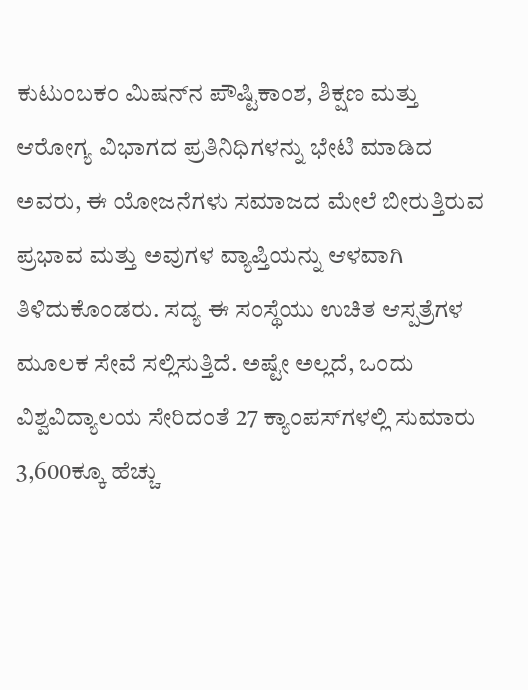ಕುಟುಂಬಕಂ ಮಿಷನ್‌ನ ಪೌಷ್ಟಿಕಾಂಶ, ಶಿಕ್ಷಣ ಮತ್ತು ಆರೋಗ್ಯ ವಿಭಾಗದ ಪ್ರತಿನಿಧಿಗಳನ್ನು ಭೇಟಿ ಮಾಡಿದ ಅವರು, ಈ ಯೋಜನೆಗಳು ಸಮಾಜದ ಮೇಲೆ ಬೀರುತ್ತಿರುವ ಪ್ರಭಾವ ಮತ್ತು ಅವುಗಳ ವ್ಯಾಪ್ತಿಯನ್ನು ಆಳವಾಗಿ ತಿಳಿದುಕೊಂಡರು. ಸದ್ಯ ಈ ಸಂಸ್ಥೆಯು ಉಚಿತ ಆಸ್ಪತ್ರೆಗಳ ಮೂಲಕ ಸೇವೆ ಸಲ್ಲಿಸುತ್ತಿದೆ. ಅಷ್ಟೇ ಅಲ್ಲದೆ, ಒಂದು ವಿಶ್ವವಿದ್ಯಾಲಯ ಸೇರಿದಂತೆ 27 ಕ್ಯಾಂಪಸ್‌ಗಳಲ್ಲಿ ಸುಮಾರು 3,600ಕ್ಕೂ ಹೆಚ್ಚು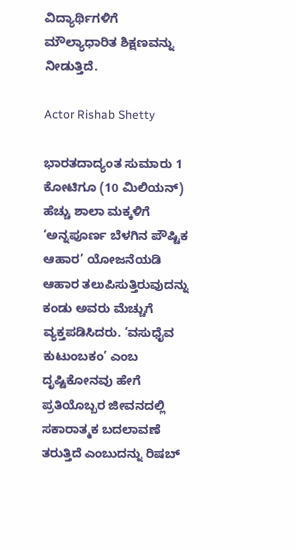ವಿದ್ಯಾರ್ಥಿಗಳಿಗೆ ಮೌಲ್ಯಾಧಾರಿತ ಶಿಕ್ಷಣವನ್ನು ನೀಡುತ್ತಿದೆ.

Actor Rishab Shetty

ಭಾರತದಾದ್ಯಂತ ಸುಮಾರು 1 ಕೋಟಿಗೂ (10 ಮಿಲಿಯನ್) ಹೆಚ್ಚು ಶಾಲಾ ಮಕ್ಕಳಿಗೆ ‘ಅನ್ನಪೂರ್ಣ ಬೆಳಗಿನ ಪೌಷ್ಟಿಕ ಆಹಾರ’ ಯೋಜನೆಯಡಿ ಆಹಾರ ತಲುಪಿಸುತ್ತಿರುವುದನ್ನು ಕಂಡು ಅವರು ಮೆಚ್ಚುಗೆ ವ್ಯಕ್ತಪಡಿಸಿದರು. ‘ವಸುಧೈವ ಕುಟುಂಬಕಂ’ ಎಂಬ ದೃಷ್ಟಿಕೋನವು ಹೇಗೆ ಪ್ರತಿಯೊಬ್ಬರ ಜೀವನದಲ್ಲಿ ಸಕಾರಾತ್ಮಕ ಬದಲಾವಣೆ ತರುತ್ತಿದೆ ಎಂಬುದನ್ನು ರಿಷಬ್‌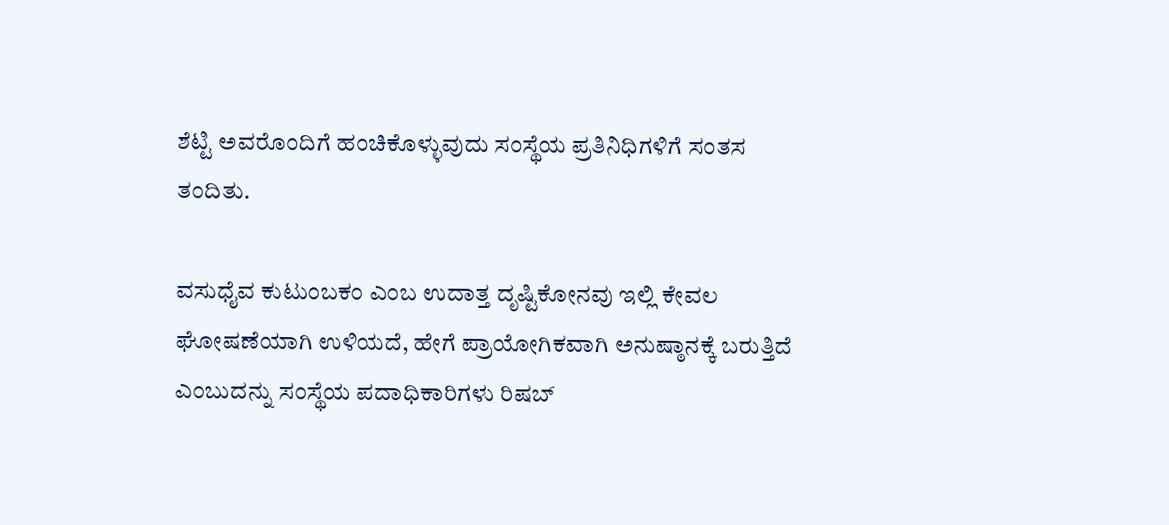ಶೆಟ್ಟಿ ಅವರೊಂದಿಗೆ ಹಂಚಿಕೊಳ್ಳುವುದು ಸಂಸ್ಥೆಯ ಪ್ರತಿನಿಧಿಗಳಿಗೆ ಸಂತಸ ತಂದಿತು.

ವಸುಧೈವ ಕುಟುಂಬಕಂ ಎಂಬ ಉದಾತ್ತ ದೃಷ್ಟಿಕೋನವು ಇಲ್ಲಿ ಕೇವಲ ಘೋಷಣೆಯಾಗಿ ಉಳಿಯದೆ, ಹೇಗೆ ಪ್ರಾಯೋಗಿಕವಾಗಿ ಅನುಷ್ಠಾನಕ್ಕೆ ಬರುತ್ತಿದೆ ಎಂಬುದನ್ನು ಸಂಸ್ಥೆಯ ಪದಾಧಿಕಾರಿಗಳು ರಿಷಬ್‌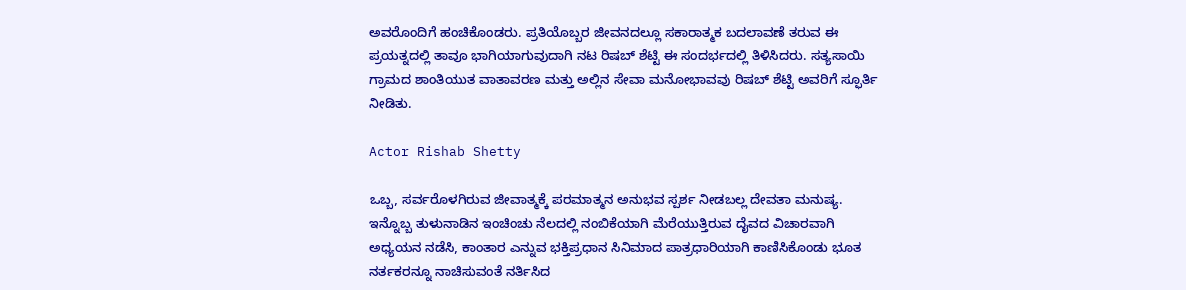ಅವರೊಂದಿಗೆ ಹಂಚಿಕೊಂಡರು. ಪ್ರತಿಯೊಬ್ಬರ ಜೀವನದಲ್ಲೂ ಸಕಾರಾತ್ಮಕ ಬದಲಾವಣೆ ತರುವ ಈ ಪ್ರಯತ್ನದಲ್ಲಿ ತಾವೂ ಭಾಗಿಯಾಗುವುದಾಗಿ ನಟ ರಿಷಬ್‌ ಶೆಟ್ಟಿ ಈ ಸಂದರ್ಭದಲ್ಲಿ ತಿಳಿಸಿದರು. ಸತ್ಯಸಾಯಿ ಗ್ರಾಮದ ಶಾಂತಿಯುತ ವಾತಾವರಣ ಮತ್ತು ಅಲ್ಲಿನ ಸೇವಾ ಮನೋಭಾವವು ರಿಷಬ್‌ ಶೆಟ್ಟಿ ಅವರಿಗೆ ಸ್ಫೂರ್ತಿ ನೀಡಿತು.

Actor Rishab Shetty

ಒಬ್ಬ, ಸರ್ವರೊಳಗಿರುವ ಜೀವಾತ್ಮಕ್ಕೆ ಪರಮಾತ್ಮನ ಅನುಭವ ಸ್ಪರ್ಶ ನೀಡಬಲ್ಲ ದೇವತಾ ಮನುಷ್ಯ. ಇನ್ನೊಬ್ಬ ತುಳುನಾಡಿನ ಇಂಚಿಂಚು ನೆಲದಲ್ಲಿ ನಂಬಿಕೆಯಾಗಿ ಮೆರೆಯುತ್ತಿರುವ ದೈವದ ವಿಚಾರವಾಗಿ ಅಧ್ಯಯನ ನಡೆಸಿ, ಕಾಂತಾರ ಎನ್ನುವ ಭಕ್ತಿಪ್ರಧಾನ ಸಿನಿಮಾದ ಪಾತ್ರಧಾರಿಯಾಗಿ ಕಾಣಿಸಿಕೊಂಡು ಭೂತ ನರ್ತಕರನ್ನೂ ನಾಚಿಸುವಂತೆ ನರ್ತಿಸಿದ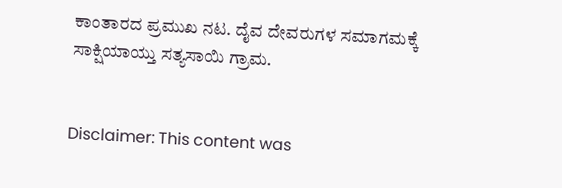ಕಾಂತಾರದ ಪ್ರಮುಖ ನಟ. ದೈವ ದೇವರುಗಳ ಸಮಾಗಮಕ್ಕೆ ಸಾಕ್ಷಿಯಾಯ್ತು ಸತ್ಯಸಾಯಿ ಗ್ರಾಮ.


Disclaimer: This content was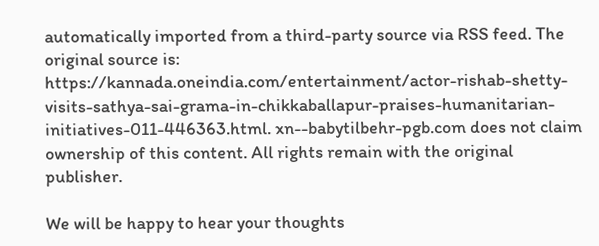automatically imported from a third-party source via RSS feed. The original source is: https://kannada.oneindia.com/entertainment/actor-rishab-shetty-visits-sathya-sai-grama-in-chikkaballapur-praises-humanitarian-initiatives-011-446363.html. xn--babytilbehr-pgb.com does not claim ownership of this content. All rights remain with the original publisher.

We will be happy to hear your thoughts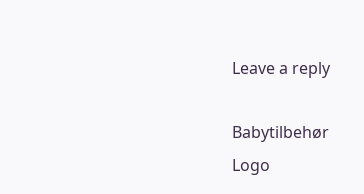Leave a reply

Babytilbehør
Logo